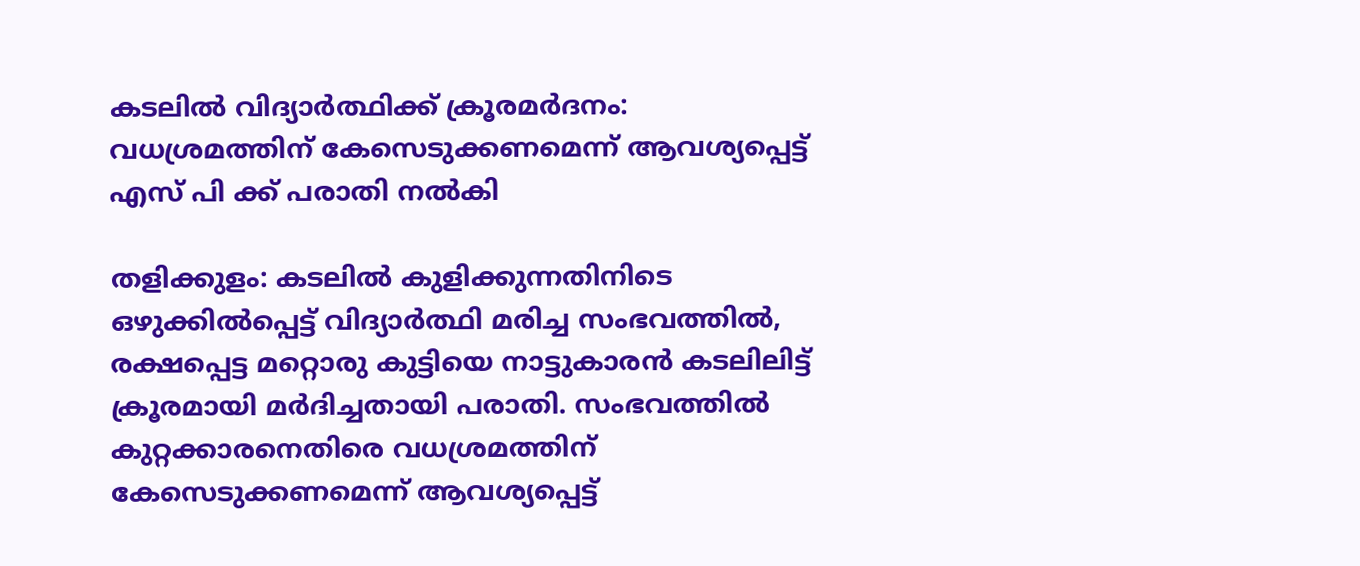കടലിൽ വിദ്യാർത്ഥിക്ക് ക്രൂരമർദനം: വധശ്രമത്തിന് കേസെടുക്കണമെന്ന് ആവശ്യപ്പെട്ട് എസ് പി ക്ക് പരാതി നൽകി

തളിക്കുളം: കടലിൽ കുളിക്കുന്നതിനിടെ ഒഴുക്കിൽപ്പെട്ട് വിദ്യാർത്ഥി മരിച്ച സംഭവത്തിൽ, രക്ഷപ്പെട്ട മറ്റൊരു കുട്ടിയെ നാട്ടുകാരൻ കടലിലിട്ട് ക്രൂരമായി മർദിച്ചതായി പരാതി. സംഭവത്തിൽ കുറ്റക്കാരനെതിരെ വധശ്രമത്തിന് കേസെടുക്കണമെന്ന് ആവശ്യപ്പെട്ട്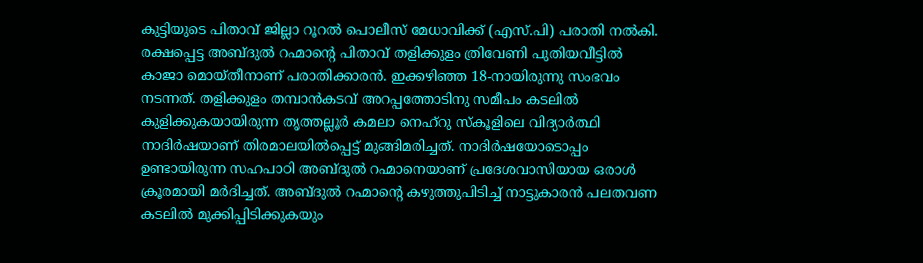കുട്ടിയുടെ പിതാവ് ജില്ലാ റൂറൽ പൊലീസ് മേധാവിക്ക് (എസ്.പി) പരാതി നൽകി. രക്ഷപ്പെട്ട അബ്ദുൽ റഹ്മാന്റെ പിതാവ് തളിക്കുളം ത്രിവേണി പുതിയവീട്ടിൽ കാജാ മൊയ്തീനാണ് പരാതിക്കാരൻ. ഇക്കഴിഞ്ഞ 18-നായിരുന്നു സംഭവം നടന്നത്. തളിക്കുളം തമ്പാൻകടവ് അറപ്പത്തോടിനു സമീപം കടലിൽ കുളിക്കുകയായിരുന്ന തൃത്തല്ലൂർ കമലാ നെഹ്റു സ്കൂളിലെ വിദ്യാർത്ഥി നാദിർഷയാണ് തിരമാലയിൽപ്പെട്ട് മുങ്ങിമരിച്ചത്. നാദിർഷയോടൊപ്പം ഉണ്ടായിരുന്ന സഹപാഠി അബ്ദുൽ റഹ്മാനെയാണ് പ്രദേശവാസിയായ ഒരാൾ ക്രൂരമായി മർദിച്ചത്. അബ്ദുൽ റഹ്മാന്റെ കഴുത്തുപിടിച്ച് നാട്ടുകാരൻ പലതവണ കടലിൽ മുക്കിപ്പിടിക്കുകയും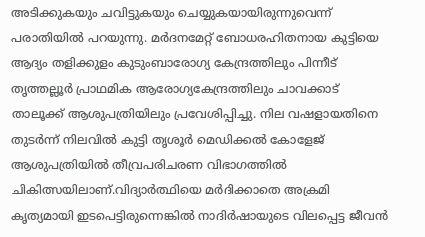അടിക്കുകയും ചവിട്ടുകയും ചെയ്യുകയായിരുന്നുവെന്ന് പരാതിയിൽ പറയുന്നു. മർദനമേറ്റ് ബോധരഹിതനായ കുട്ടിയെ ആദ്യം തളിക്കുളം കുടുംബാരോഗ്യ കേന്ദ്രത്തിലും പിന്നീട് തൃത്തല്ലൂർ പ്രാഥമിക ആരോഗ്യകേന്ദ്രത്തിലും ചാവക്കാട് താലൂക്ക് ആശുപത്രിയിലും പ്രവേശിപ്പിച്ചു. നില വഷളായതിനെ തുടർന്ന് നിലവിൽ കുട്ടി തൃശൂർ മെഡിക്കൽ കോളേജ് ആശുപത്രിയിൽ തീവ്രപരിചരണ വിഭാഗത്തിൽ ചികിത്സയിലാണ്.വിദ്യാർത്ഥിയെ മർദിക്കാതെ അക്രമി കൃത്യമായി ഇടപെട്ടിരുന്നെങ്കിൽ നാദിർഷായുടെ വിലപ്പെട്ട ജീവൻ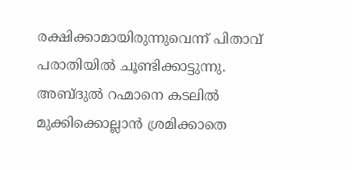രക്ഷിക്കാമായിരുന്നുവെന്ന് പിതാവ് പരാതിയിൽ ചൂണ്ടിക്കാട്ടുന്നു. അബ്ദുൽ റഹ്മാനെ കടലിൽ മുക്കിക്കൊല്ലാൻ ശ്രമിക്കാതെ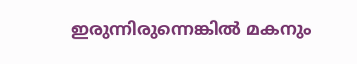ഇരുന്നിരുന്നെങ്കിൽ മകനും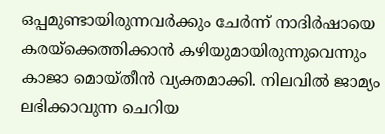ഒപ്പമുണ്ടായിരുന്നവർക്കും ചേർന്ന് നാദിർഷായെ കരയ്ക്കെത്തിക്കാൻ കഴിയുമായിരുന്നുവെന്നും കാജാ മൊയ്തീൻ വ്യക്തമാക്കി. നിലവിൽ ജാമ്യം ലഭിക്കാവുന്ന ചെറിയ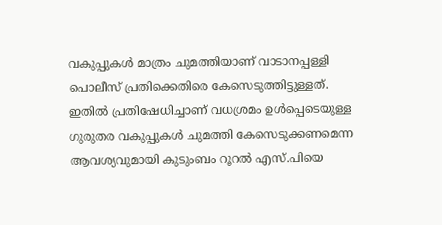വകുപ്പുകൾ മാത്രം ചുമത്തിയാണ് വാടാനപ്പള്ളി പൊലീസ് പ്രതിക്കെതിരെ കേസെടുത്തിട്ടുള്ളത്. ഇതിൽ പ്രതിഷേധിച്ചാണ് വധശ്രമം ഉൾപ്പെടെയുള്ള ഗുരുതര വകുപ്പുകൾ ചുമത്തി കേസെടുക്കണമെന്ന ആവശ്യവുമായി കുടുംബം റൂറൽ എസ്.പിയെ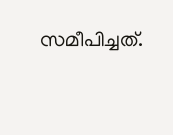സമീപിച്ചത്.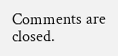Comments are closed.